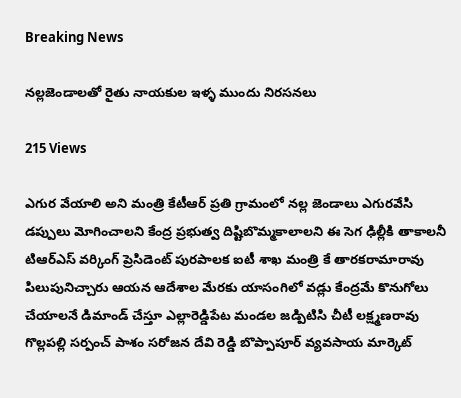Breaking News

నల్లజెండాలతో రైతు నాయకుల ఇళ్ళ ముందు నిరసనలు

215 Views

ఎగుర వేయాలి అని మంత్రి కేటీఆర్ ప్రతి గ్రామంలో నల్ల జెండాలు ఎగురవేసి డప్పులు మోగించాలని కేంద్ర ప్రభుత్వ దిష్టిబొమ్మకాలాలని ఈ సెగ ఢిల్లీకి తాకాలనీ టిఆర్ఎస్ వర్కింగ్ ప్రెసిడెంట్ పురపాలక ఐటీ శాఖ మంత్రి కే తారకరామారావు పిలుపునిచ్చారు ఆయన ఆదేశాల మేరకు యాసంగిలో వడ్లు కేంద్రమే కొనుగోలు చేయాలనే డిమాండ్ చేస్తూ ఎల్లారెడ్డిపేట మండల జడ్పిటిసి చీటీ లక్ష్మణరావు గొల్లపల్లి సర్పంచ్ పాశం సరోజన దేవి రెడ్డి బొప్పాపూర్ వ్యవసాయ మార్కెట్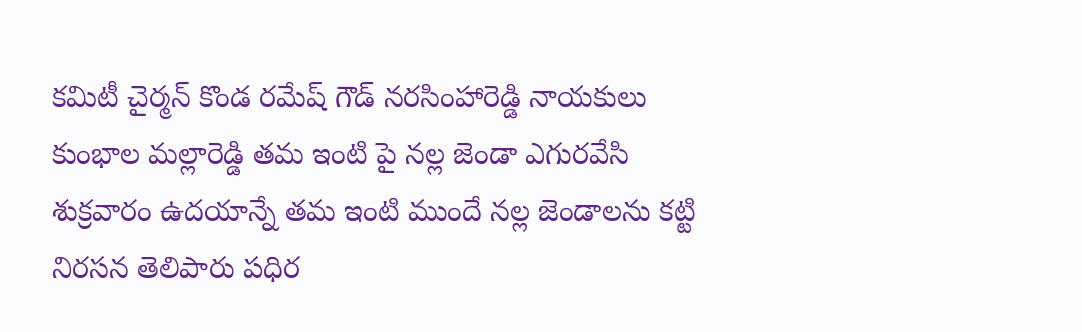కమిటీ చైర్మన్ కొండ రమేష్ గౌడ్ నరసింహారెడ్డి నాయకులు కుంభాల మల్లారెడ్డి తమ ఇంటి పై నల్ల జెండా ఎగురవేసి శుక్రవారం ఉదయాన్నే తమ ఇంటి ముందే నల్ల జెండాలను కట్టి నిరసన తెలిపారు పధిర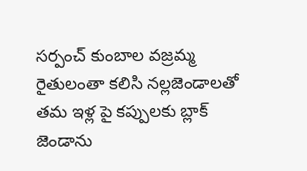సర్పంచ్ కుంబాల వజ్రమ్మ రైతులంతా కలిసి నల్లజెండాలతో తమ ఇళ్ల పై కప్పులకు బ్లాక్ జెండాను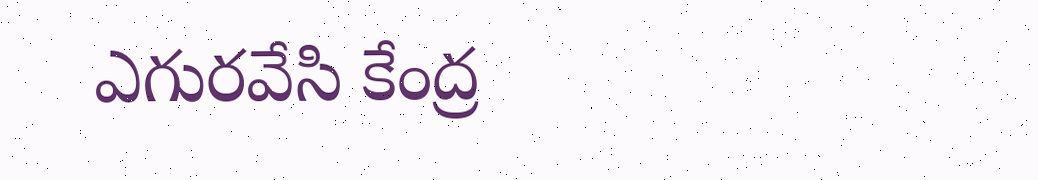ఎగురవేసి కేంద్ర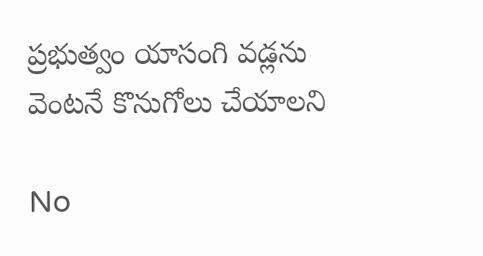ప్రభుత్వం యాసంగి వడ్లను వెంటనే కొనుగోలు చేయాలని

No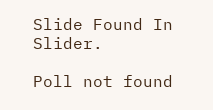Slide Found In Slider.

Poll not found